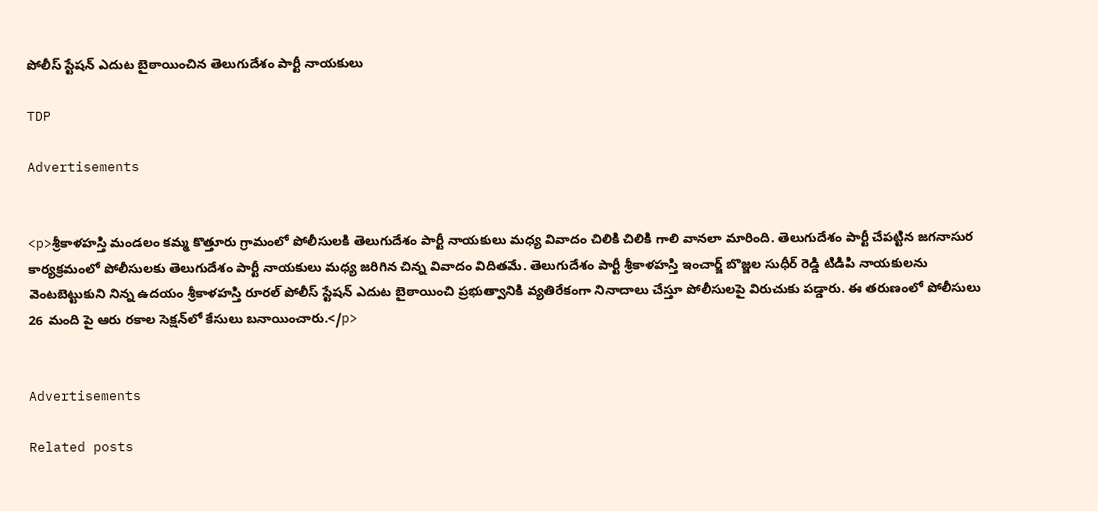పోలీస్ స్టేషన్ ఎదుట బైఠాయించిన తెలుగుదేశం పార్టీ నాయకులు

TDP

Advertisements


<p>శ్రీకాళహస్తి మండలం కమ్మ కొత్తూరు గ్రామంలో పోలీసులకి తెలుగుదేశం పార్టీ నాయకులు మధ్య వివాదం చిలికి చిలికి గాలి వానలా మారింది. తెలుగుదేశం పార్టీ చేపట్టిన జగనాసుర కార్యక్రమంలో పోలీసులకు తెలుగుదేశం పార్టీ నాయకులు మధ్య జరిగిన చిన్న వివాదం విదితమే. తెలుగుదేశం పార్టీ శ్రీకాళహస్తి ఇంచార్జ్ బొజ్జల సుధీర్ రెడ్డి టిడిపి నాయకులను వెంటబెట్టుకుని నిన్న ఉదయం శ్రీకాళహస్తి రూరల్ పోలీస్ స్టేషన్ ఎదుట బైఠాయించి ప్రభుత్వానికి వ్యతిరేకంగా నినాదాలు చేస్తూ పోలీసులపై విరుచుకు పడ్డారు. ఈ తరుణంలో పోలీసులు 26 మంది పై ఆరు రకాల సెక్షన్‌లో కేసులు బనాయించారు.</p>


Advertisements

Related posts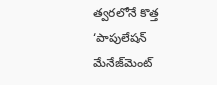త్వరలోనే కొత్త ‘పాపులేషన్ మేనేజ్‌మెంట్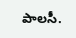పాలసీ.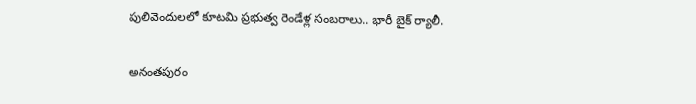పులివెందులలో కూటమి ప్రభుత్వ రెండేళ్ల సంబరాలు.. భారీ బైక్ ర్యాలీ.

అనంతపురం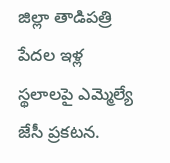జిల్లా తాడిపత్రి పేదల ఇళ్ల స్థలాలపై ఎమ్మెల్యే జేసీ ప్రకటన.